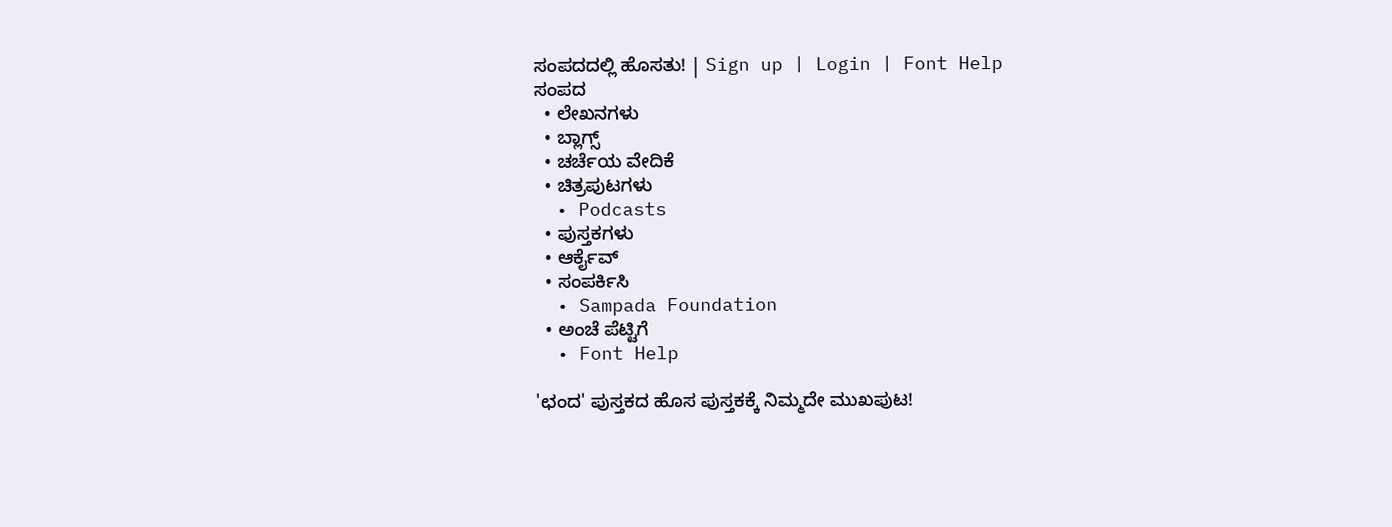ಸಂಪದದಲ್ಲಿ ಹೊಸತು! | Sign up | Login | Font Help
ಸಂಪದ
  • ಲೇಖನಗಳು
  • ಬ್ಲಾಗ್ಸ್
  • ಚರ್ಚೆಯ ವೇದಿಕೆ
  • ಚಿತ್ರಪುಟಗಳು
  • Podcasts
  • ಪುಸ್ತಕಗಳು
  • ಆರ್ಕೈವ್
  • ಸಂಪರ್ಕಿಸಿ
  • Sampada Foundation
  • ಅಂಚೆ ಪೆಟ್ಟಿಗೆ
  • Font Help

'ಛಂದ' ಪುಸ್ತಕದ ಹೊಸ ಪುಸ್ತಕಕ್ಕೆ ನಿಮ್ಮದೇ ಮುಖಪುಟ!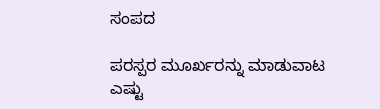ಸಂಪದ

ಪರಸ್ಪರ ಮೂರ್ಖರನ್ನು ಮಾಡುವಾಟ ಎಷ್ಟು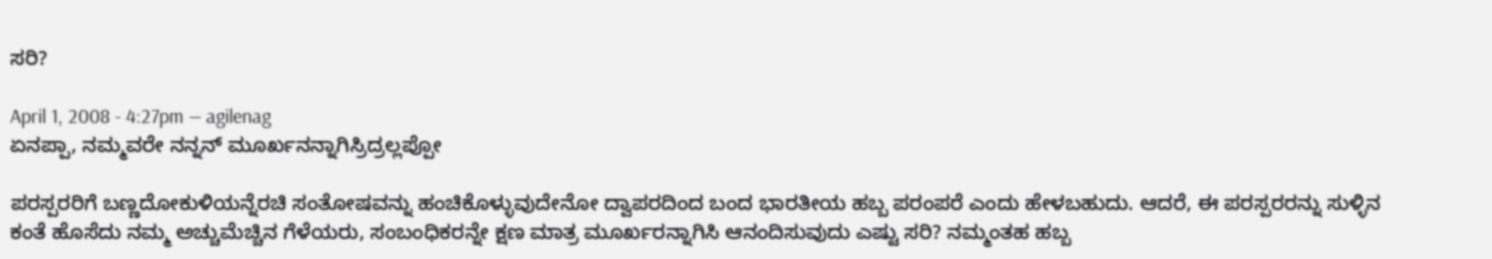ಸರಿ?

April 1, 2008 - 4:27pm — agilenag
ಏನಪ್ಪಾ, ನಮ್ಮವರೇ ನನ್ನನ್ ಮೂರ್ಖನನ್ನಾಗಿಸ್ರಿದ್ರಲ್ಲಪ್ಪೋ

ಪರಸ್ಪರರಿಗೆ ಬಣ್ಣದೋಕುಳಿಯನ್ನೆರಚಿ ಸಂತೋಷವನ್ನು ಹಂಚಿಕೊಳ್ಳುವುದೇನೋ ದ್ವಾಪರದಿಂದ ಬಂದ ಭಾರತೀಯ ಹಬ್ಬ ಪರಂಪರೆ ಎಂದು ಹೇಳಬಹುದು. ಆದರೆ, ಈ ಪರಸ್ಪರರನ್ನು ಸುಳ್ಳಿನ ಕಂತೆ ಹೊಸೆದು ನಮ್ಮ ಅಚ್ಚುಮೆಚ್ಚಿನ ಗೆಳೆಯರು, ಸಂಬಂಧಿಕರನ್ನೇ ಕ್ಷಣ ಮಾತ್ರ ಮೂರ್ಖರನ್ನಾಗಿಸಿ ಆನಂದಿಸುವುದು ಎಷ್ಟು ಸರಿ? ನಮ್ಮಂತಹ ಹಬ್ಬ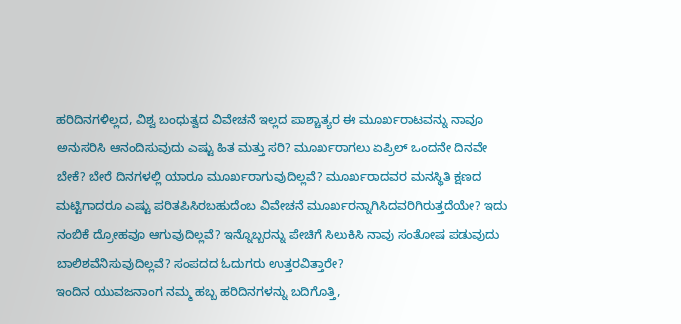ಹರಿದಿನಗಳಿಲ್ಲದ, ವಿಶ್ವ ಬಂಧುತ್ವದ ವಿವೇಚನೆ ಇಲ್ಲದ ಪಾಶ್ಚಾತ್ಯರ ಈ ಮೂರ್ಖರಾಟವನ್ನು ನಾವೂ ಅನುಸರಿಸಿ ಆನಂದಿಸುವುದು ಎಷ್ಟು ಹಿತ ಮತ್ತು ಸರಿ? ಮೂರ್ಖರಾಗಲು ಏಪ್ರಿಲ್ ಒಂದನೇ ದಿನವೇ ಬೇಕೆ? ಬೇರೆ ದಿನಗಳಲ್ಲಿ ಯಾರೂ ಮೂರ್ಖರಾಗುವುದಿಲ್ಲವೆ? ಮೂರ್ಖರಾದವರ ಮನಸ್ಥಿತಿ ಕ್ಷಣದ ಮಟ್ಟಿಗಾದರೂ ಎಷ್ಟು ಪರಿತಪಿಸಿರಬಹುದೆಂಬ ವಿವೇಚನೆ ಮೂರ್ಖರನ್ನಾಗಿಸಿದವರಿಗಿರುತ್ತದೆಯೇ? ಇದು ನಂಬಿಕೆ ದ್ರೋಹವೂ ಆಗುವುದಿಲ್ಲವೆ? ಇನ್ನೊಬ್ಬರನ್ನು ಪೇಚಿಗೆ ಸಿಲುಕಿಸಿ ನಾವು ಸಂತೋಷ ಪಡುವುದು ಬಾಲಿಶವೆನಿಸುವುದಿಲ್ಲವೆ? ಸಂಪದದ ಓದುಗರು ಉತ್ತರವಿತ್ತಾರೇ?
ಇಂದಿನ ಯುವಜನಾಂಗ ನಮ್ಮ ಹಬ್ಬ ಹರಿದಿನಗಳನ್ನು ಬದಿಗೊತ್ತಿ,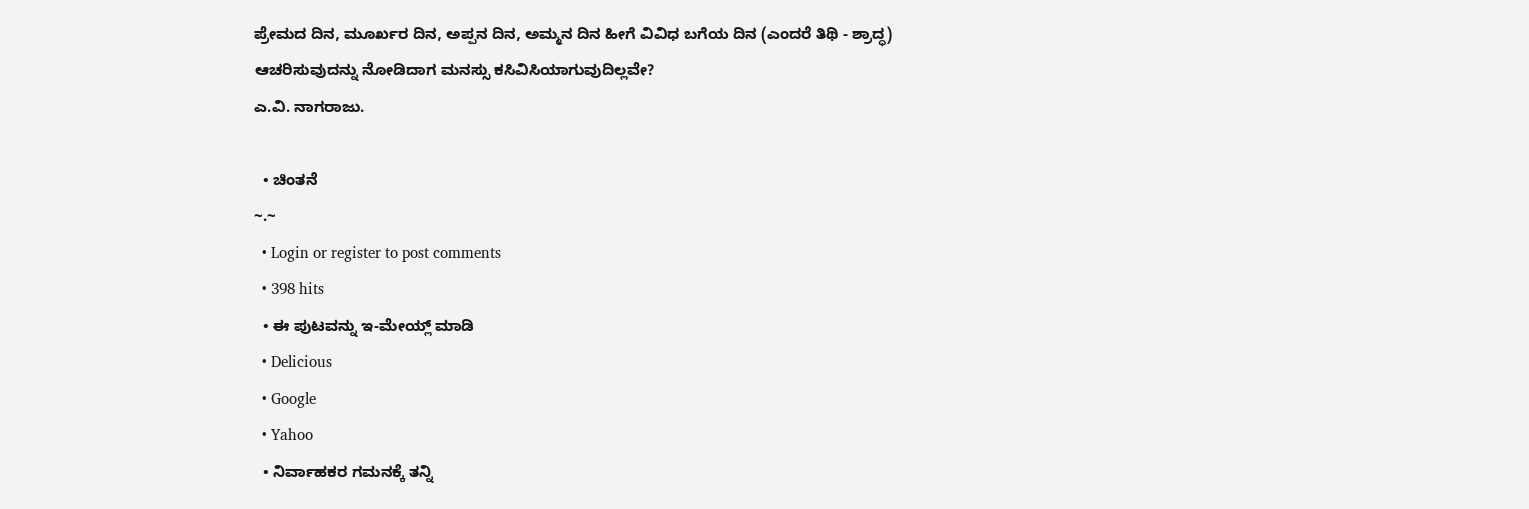ಪ್ರೇಮದ ದಿನ, ಮೂರ್ಖರ ದಿನ, ಅಪ್ಪನ ದಿನ, ಅಮ್ಮನ ದಿನ ಹೀಗೆ ವಿವಿಧ ಬಗೆಯ ದಿನ (ಎಂದರೆ ತಿಥಿ - ಶ್ರಾದ್ಧ) ಆಚರಿಸುವುದನ್ನು ನೋಡಿದಾಗ ಮನಸ್ಸು ಕಸಿವಿಸಿಯಾಗುವುದಿಲ್ಲವೇ?
ಎ.ವಿ. ನಾಗರಾಜು.

  • ಚಿಂತನೆ
~.~
  • Login or register to post comments
  • 398 hits
  • ಈ ಪುಟವನ್ನು ಇ-ಮೇಯ್ಲ್ ಮಾಡಿ
  • Delicious
  • Google
  • Yahoo
  • ನಿರ್ವಾಹಕರ ಗಮನಕ್ಕೆ ತನ್ನಿ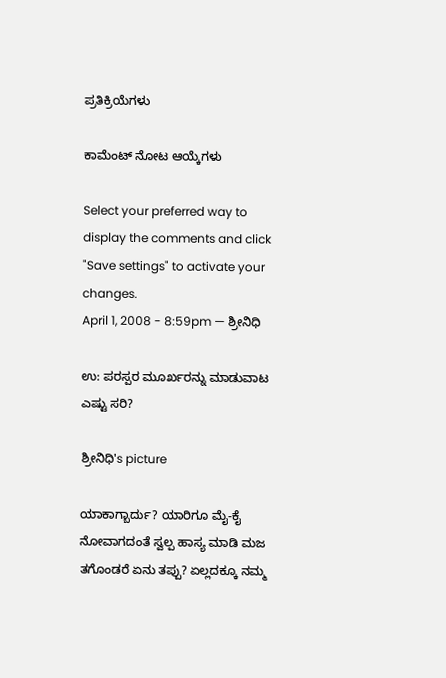ಪ್ರತಿಕ್ರಿಯೆಗಳು

ಕಾಮೆಂಟ್ ನೋಟ ಆಯ್ಕೆಗಳು

Select your preferred way to display the comments and click "Save settings" to activate your changes.
April 1, 2008 - 8:59pm — ಶ್ರೀನಿಧಿ

ಉ: ಪರಸ್ಪರ ಮೂರ್ಖರನ್ನು ಮಾಡುವಾಟ ಎಷ್ಟು ಸರಿ?

ಶ್ರೀನಿಧಿ's picture

ಯಾಕಾಗ್ಬಾರ್ದು? ಯಾರಿಗೂ ಮೈ-ಕೈ ನೋವಾಗದಂತೆ ಸ್ವಲ್ಪ ಹಾಸ್ಯ ಮಾಡಿ ಮಜ ತಗೊಂಡರೆ ಏನು ತಪ್ಪು? ಏಲ್ಲದಕ್ಕೂ ನಮ್ಮ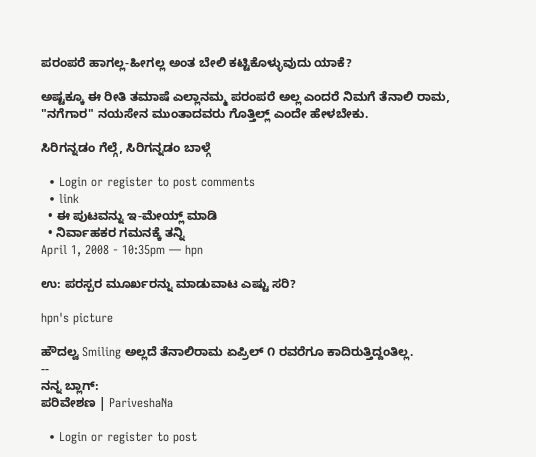ಪರಂಪರೆ ಹಾಗಲ್ಲ-ಹೀಗಲ್ಲ ಅಂತ ಬೇಲಿ ಕಟ್ಟಿಕೊಳ್ಳುವುದು ಯಾಕೆ?

ಅಷ್ಟಕ್ಕೂ ಈ ರೀತಿ ತಮಾಷೆ ಎಲ್ಲಾನಮ್ಮ ಪರಂಪರೆ ಅಲ್ಲ ಎಂದರೆ ನಿಮಗೆ ತೆನಾಲಿ ರಾಮ, "ನಗೆಗಾರ" ನಯಸೇನ ಮುಂತಾದವರು ಗೊತ್ತಿಲ್ಲ್ ಎಂದೇ ಹೇಳಬೇಕು.

ಸಿರಿಗನ್ನಡಂ ಗೆಲ್ಗೆ, ಸಿರಿಗನ್ನಡಂ ಬಾಳ್ಗೆ

  • Login or register to post comments
  • link
  • ಈ ಪುಟವನ್ನು ಇ-ಮೇಯ್ಲ್ ಮಾಡಿ
  • ನಿರ್ವಾಹಕರ ಗಮನಕ್ಕೆ ತನ್ನಿ
April 1, 2008 - 10:35pm — hpn

ಉ: ಪರಸ್ಪರ ಮೂರ್ಖರನ್ನು ಮಾಡುವಾಟ ಎಷ್ಟು ಸರಿ?

hpn's picture

ಹೌದಲ್ವ Smiling ಅಲ್ಲದೆ ತೆನಾಲಿರಾಮ ಏಪ್ರಿಲ್ ೧ ರವರೆಗೂ ಕಾದಿರುತ್ತಿದ್ದಂತಿಲ್ಲ.
--
ನನ್ನ ಬ್ಲಾಗ್:
ಪರಿವೇಶಣ | PariveshaNa

  • Login or register to post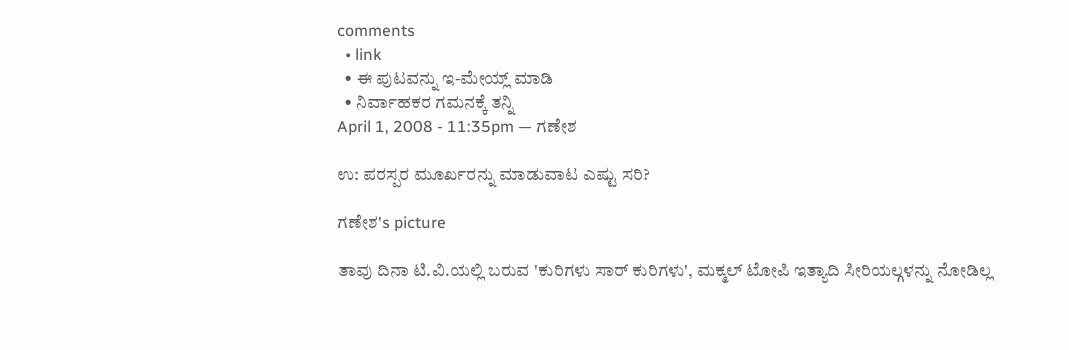comments
  • link
  • ಈ ಪುಟವನ್ನು ಇ-ಮೇಯ್ಲ್ ಮಾಡಿ
  • ನಿರ್ವಾಹಕರ ಗಮನಕ್ಕೆ ತನ್ನಿ
April 1, 2008 - 11:35pm — ಗಣೇಶ

ಉ: ಪರಸ್ಪರ ಮೂರ್ಖರನ್ನು ಮಾಡುವಾಟ ಎಷ್ಟು ಸರಿ?

ಗಣೇಶ's picture

ತಾವು ದಿನಾ ಟಿ.ವಿ.ಯಲ್ಲಿ ಬರುವ 'ಕುರಿಗಳು ಸಾರ್ ಕುರಿಗಳು', ಮಕ್ಮಲ್ ಟೋಪಿ ಇತ್ಯಾದಿ ಸೀರಿಯಲ್ಗಳನ್ನು ನೋಡಿಲ್ಲ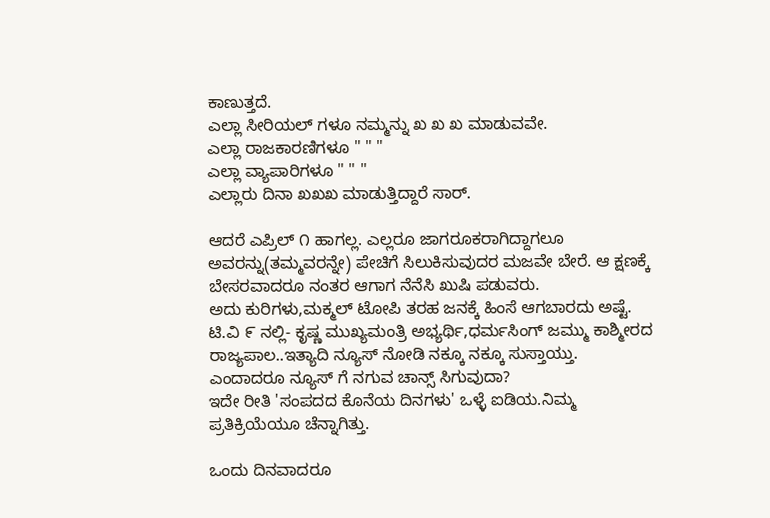ಕಾಣುತ್ತದೆ.
ಎಲ್ಲಾ ಸೀರಿಯಲ್ ಗಳೂ ನಮ್ಮನ್ನು ಖ ಖ ಖ ಮಾಡುವವೇ.
ಎಲ್ಲಾ ರಾಜಕಾರಣಿಗಳೂ " " "
ಎಲ್ಲಾ ವ್ಯಾಪಾರಿಗಳೂ " " "
ಎಲ್ಲಾರು ದಿನಾ ಖಖಖ ಮಾಡುತ್ತಿದ್ದಾರೆ ಸಾರ್.

ಆದರೆ ಎಪ್ರಿಲ್ ೧ ಹಾಗಲ್ಲ. ಎಲ್ಲರೂ ಜಾಗರೂಕರಾಗಿದ್ದಾಗಲೂ ಅವರನ್ನು(ತಮ್ಮವರನ್ನೇ) ಪೇಚಿಗೆ ಸಿಲುಕಿಸುವುದರ ಮಜವೇ ಬೇರೆ. ಆ ಕ್ಷಣಕ್ಕೆ ಬೇಸರವಾದರೂ ನಂತರ ಆಗಾಗ ನೆನೆಸಿ ಖುಷಿ ಪಡುವರು.
ಅದು ಕುರಿಗಳು,ಮಕ್ಮಲ್ ಟೋಪಿ ತರಹ ಜನಕ್ಕೆ ಹಿಂಸೆ ಆಗಬಾರದು ಅಷ್ಟೆ.
ಟಿ.ವಿ ೯ ನಲ್ಲಿ- ಕೃಷ್ಣ ಮುಖ್ಯಮಂತ್ರಿ ಅಭ್ಯರ್ಥಿ,ಧರ್ಮಸಿಂಗ್ ಜಮ್ಮು ಕಾಶ್ಮೀರದ ರಾಜ್ಯಪಾಲ..ಇತ್ಯಾದಿ ನ್ಯೂಸ್ ನೋಡಿ ನಕ್ಕೂ ನಕ್ಕೂ ಸುಸ್ತಾಯ್ತು. ಎಂದಾದರೂ ನ್ಯೂಸ್ ಗೆ ನಗುವ ಚಾನ್ಸ್ ಸಿಗುವುದಾ?
ಇದೇ ರೀತಿ 'ಸಂಪದದ ಕೊನೆಯ ದಿನಗಳು' ಒಳ್ಳೆ ಐಡಿಯ.ನಿಮ್ಮ ಪ್ರತಿಕ್ರಿಯೆಯೂ ಚೆನ್ನಾಗಿತ್ತು.

ಒಂದು ದಿನವಾದರೂ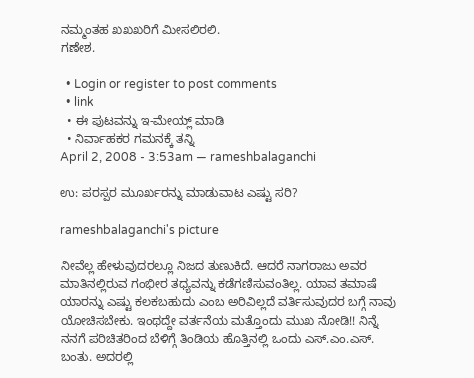ನಮ್ಮಂತಹ ಖಖಖರಿಗೆ ಮೀಸಲಿರಲಿ.
ಗಣೇಶ.

  • Login or register to post comments
  • link
  • ಈ ಪುಟವನ್ನು ಇ-ಮೇಯ್ಲ್ ಮಾಡಿ
  • ನಿರ್ವಾಹಕರ ಗಮನಕ್ಕೆ ತನ್ನಿ
April 2, 2008 - 3:53am — rameshbalaganchi

ಉ: ಪರಸ್ಪರ ಮೂರ್ಖರನ್ನು ಮಾಡುವಾಟ ಎಷ್ಟು ಸರಿ?

rameshbalaganchi's picture

ನೀವೆಲ್ಲ ಹೇಳುವುದರಲ್ಲೂ ನಿಜದ ತುಣುಕಿದೆ. ಆದರೆ ನಾಗರಾಜು ಅವರ ಮಾತಿನಲ್ಲಿರುವ ಗಂಭೀರ ತಧ್ಯವನ್ನು ಕಡೆಗಣಿಸುವಂತಿಲ್ಲ. ಯಾವ ತಮಾಷೆ ಯಾರನ್ನು ಎಷ್ಟು ಕಲಕಬಹುದು ಎಂಬ ಅರಿವಿಲ್ಲದೆ ವರ್ತಿಸುವುದರ ಬಗ್ಗೆ ನಾವು ಯೋಚಿಸಬೇಕು. ಇಂಥದ್ದೇ ವರ್ತನೆಯ ಮತ್ತೊಂದು ಮುಖ ನೋಡಿ!! ನಿನ್ನೆ ನನಗೆ ಪರಿಚಿತರಿಂದ ಬೆಳಿಗ್ಗೆ ತಿಂಡಿಯ ಹೊತ್ತಿನಲ್ಲಿ ಒಂದು ಎಸ್.ಎಂ.ಎಸ್. ಬಂತು. ಅದರಲ್ಲಿ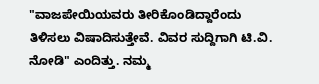"ವಾಜಪೇಯಿಯವರು ತೀರಿಕೊಂಡಿದ್ದಾರೆಂದು ತಿಳಿಸಲು ವಿಷಾದಿಸುತ್ತೇವೆ. ವಿವರ ಸುದ್ದಿಗಾಗಿ ಟಿ.ವಿ. ನೋಡಿ" ಎಂದಿತ್ತು. ನಮ್ಮ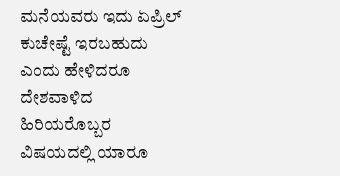ಮನೆಯವರು ಇದು ಏಪ್ರಿಲ್ ಕುಚೇಷ್ಟೆ ಇರಬಹುದು ಎಂದು ಹೇಳಿದರೂ ದೇಶವಾಳಿದ ಹಿರಿಯರೊಬ್ಬರ ವಿಷಯದಲ್ಲಿ ಯಾರೂ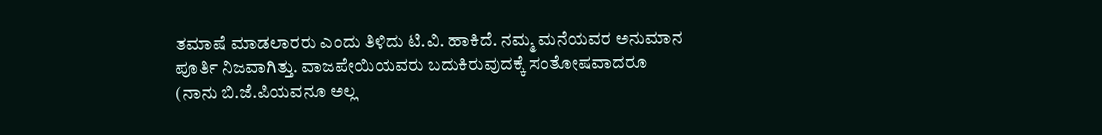ತಮಾಷೆ ಮಾಡಲಾರರು ಎಂದು ತಿಳಿದು ಟಿ.ವಿ. ಹಾಕಿದೆ. ನಮ್ಮ ಮನೆಯವರ ಅನುಮಾನ ಪೂರ್ತಿ ನಿಜವಾಗಿತ್ತು. ವಾಜಪೇಯಿಯವರು ಬದುಕಿರುವುದಕ್ಕೆ ಸಂತೋಷವಾದರೂ (ನಾನು ಬಿ.ಜೆ.ಪಿಯವನೂ ಅಲ್ಲ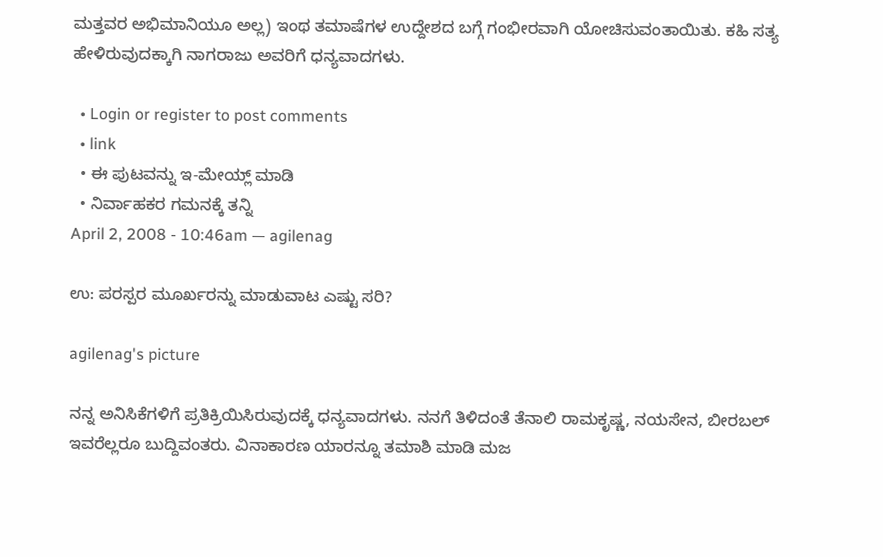ಮತ್ತವರ ಅಭಿಮಾನಿಯೂ ಅಲ್ಲ) ಇಂಥ ತಮಾಷೆಗಳ ಉದ್ದೇಶದ ಬಗ್ಗೆ ಗಂಭೀರವಾಗಿ ಯೋಚಿಸುವಂತಾಯಿತು. ಕಹಿ ಸತ್ಯ ಹೇಳಿರುವುದಕ್ಕಾಗಿ ನಾಗರಾಜು ಅವರಿಗೆ ಧನ್ಯವಾದಗಳು.

  • Login or register to post comments
  • link
  • ಈ ಪುಟವನ್ನು ಇ-ಮೇಯ್ಲ್ ಮಾಡಿ
  • ನಿರ್ವಾಹಕರ ಗಮನಕ್ಕೆ ತನ್ನಿ
April 2, 2008 - 10:46am — agilenag

ಉ: ಪರಸ್ಪರ ಮೂರ್ಖರನ್ನು ಮಾಡುವಾಟ ಎಷ್ಟು ಸರಿ?

agilenag's picture

ನನ್ನ ಅನಿಸಿಕೆಗಳಿಗೆ ಪ್ರತಿಕ್ರಿಯಿಸಿರುವುದಕ್ಕೆ ಧನ್ಯವಾದಗಳು. ನನಗೆ ತಿಳಿದಂತೆ ತೆನಾಲಿ ರಾಮಕೃಷ್ಣ, ನಯಸೇನ, ಬೀರಬಲ್ ಇವರೆಲ್ಲರೂ ಬುದ್ದಿವಂತರು. ವಿನಾಕಾರಣ ಯಾರನ್ನೂ ತಮಾಶಿ ಮಾಡಿ ಮಜ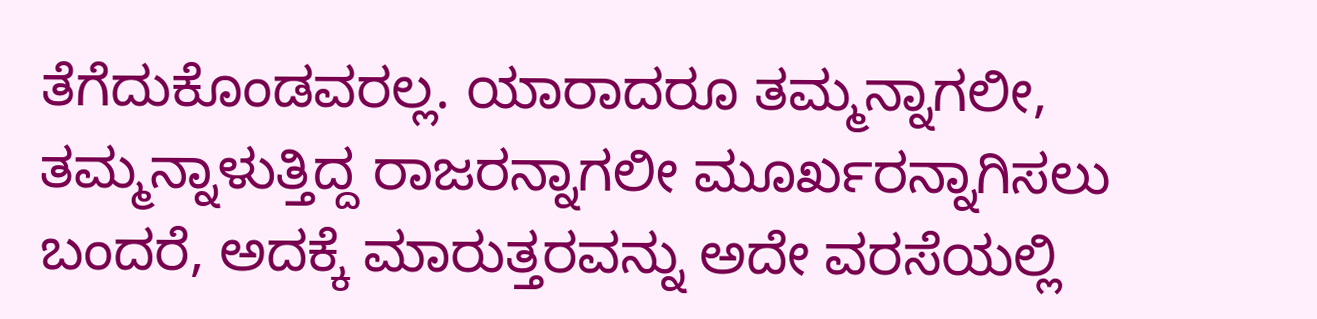ತೆಗೆದುಕೊಂಡವರಲ್ಲ. ಯಾರಾದರೂ ತಮ್ಮನ್ನಾಗಲೀ, ತಮ್ಮನ್ನಾಳುತ್ತಿದ್ದ ರಾಜರನ್ನಾಗಲೀ ಮೂರ್ಖರನ್ನಾಗಿಸಲು ಬಂದರೆ, ಅದಕ್ಕೆ ಮಾರುತ್ತರವನ್ನು ಅದೇ ವರಸೆಯಲ್ಲಿ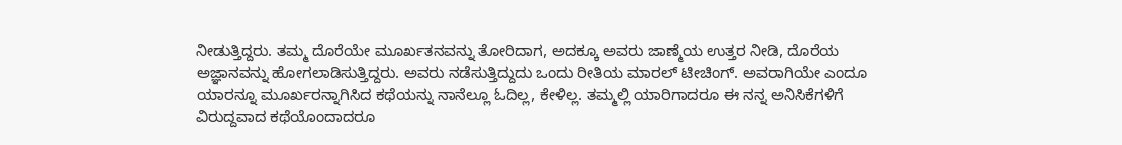ನೀಡುತ್ತಿದ್ದರು. ತಮ್ಮ ದೊರೆಯೇ ಮೂರ್ಖತನವನ್ನು ತೋರಿದಾಗ, ಅದಕ್ಕೂ ಅವರು ಜಾಣ್ಮೆಯ ಉತ್ತರ ನೀಡಿ, ದೊರೆಯ ಅಜ್ಞಾನವನ್ನು ಹೋಗಲಾಡಿಸುತ್ತಿದ್ದರು. ಅವರು ನಡೆಸುತ್ತಿದ್ದುದು ಒಂದು ರೀತಿಯ ಮಾರಲ್ ಟೀಚಿಂಗ್. ಅವರಾಗಿಯೇ ಎಂದೂ ಯಾರನ್ನೂ ಮೂರ್ಖರನ್ನಾಗಿಸಿದ ಕಥೆಯನ್ನು ನಾನೆಲ್ಲೂ ಓದಿಲ್ಲ, ಕೇಳಿಲ್ಲ. ತಮ್ಮಲ್ಲಿ ಯಾರಿಗಾದರೂ ಈ ನನ್ನ ಅನಿಸಿಕೆಗಳಿಗೆ ವಿರುದ್ದವಾದ ಕಥೆಯೊಂದಾದರೂ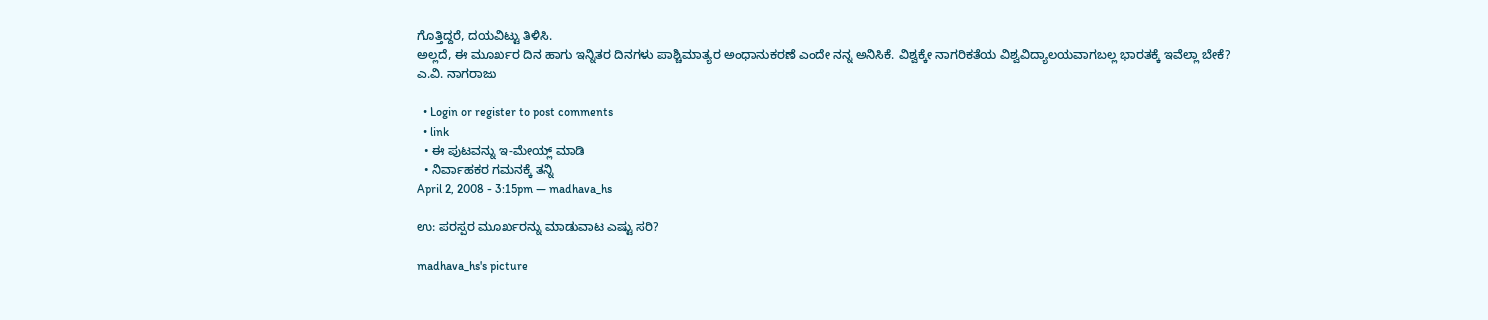ಗೊತ್ತಿದ್ದರೆ, ದಯವಿಟ್ಟು ತಿಳಿಸಿ.
ಅಲ್ಲದೆ, ಈ ಮೂರ್ಖರ ದಿನ ಹಾಗು ಇನ್ನಿತರ ದಿನಗಳು ಪಾಶ್ಚಿಮಾತ್ಯರ ಅಂಧಾನುಕರಣೆ ಎಂದೇ ನನ್ನ ಅನಿಸಿಕೆ. ವಿಶ್ವಕ್ಕೇ ನಾಗರಿಕತೆಯ ವಿಶ್ವವಿದ್ಯಾಲಯವಾಗಬಲ್ಲ ಭಾರತಕ್ಕೆ ಇವೆಲ್ಲಾ ಬೇಕೆ?
ಎ.ವಿ. ನಾಗರಾಜು

  • Login or register to post comments
  • link
  • ಈ ಪುಟವನ್ನು ಇ-ಮೇಯ್ಲ್ ಮಾಡಿ
  • ನಿರ್ವಾಹಕರ ಗಮನಕ್ಕೆ ತನ್ನಿ
April 2, 2008 - 3:15pm — madhava_hs

ಉ: ಪರಸ್ಪರ ಮೂರ್ಖರನ್ನು ಮಾಡುವಾಟ ಎಷ್ಟು ಸರಿ?

madhava_hs's picture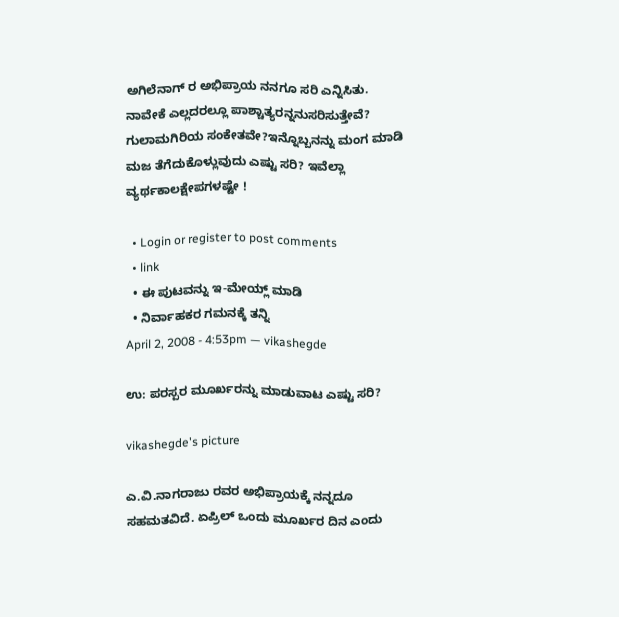ಅಗಿಲೆನಾಗ್ ರ ಅಭಿಪ್ರಾಯ ನನಗೂ ಸರಿ ಎನ್ನಿಸಿತು. ನಾವೇಕೆ ಎಲ್ಲದರಲ್ಲೂ ಪಾಶ್ಚಾತ್ಯರನ್ನನುಸರಿಸುತ್ತೇವೆ? ಗುಲಾಮಗಿರಿಯ ಸಂಕೇತವೇ?ಇನ್ನೊಬ್ಬನನ್ನು ಮಂಗ ಮಾಡಿ ಮಜ ತೆಗೆದುಕೊಳ್ಲುವುದು ಎಷ್ಟು ಸರಿ? ಇವೆಲ್ಲಾ ವ್ಯರ್ಥಕಾಲಕ್ಷೇಪಗಳಷ್ಟೇ !

  • Login or register to post comments
  • link
  • ಈ ಪುಟವನ್ನು ಇ-ಮೇಯ್ಲ್ ಮಾಡಿ
  • ನಿರ್ವಾಹಕರ ಗಮನಕ್ಕೆ ತನ್ನಿ
April 2, 2008 - 4:53pm — vikashegde

ಉ: ಪರಸ್ಪರ ಮೂರ್ಖರನ್ನು ಮಾಡುವಾಟ ಎಷ್ಟು ಸರಿ?

vikashegde's picture

ಎ.ವಿ.ನಾಗರಾಜು ರವರ ಅಭಿಪ್ರಾಯಕ್ಕೆ ನನ್ನದೂ ಸಹಮತವಿದೆ. ಏಪ್ರಿಲ್ ಒಂದು ಮೂರ್ಖರ ದಿನ ಎಂದು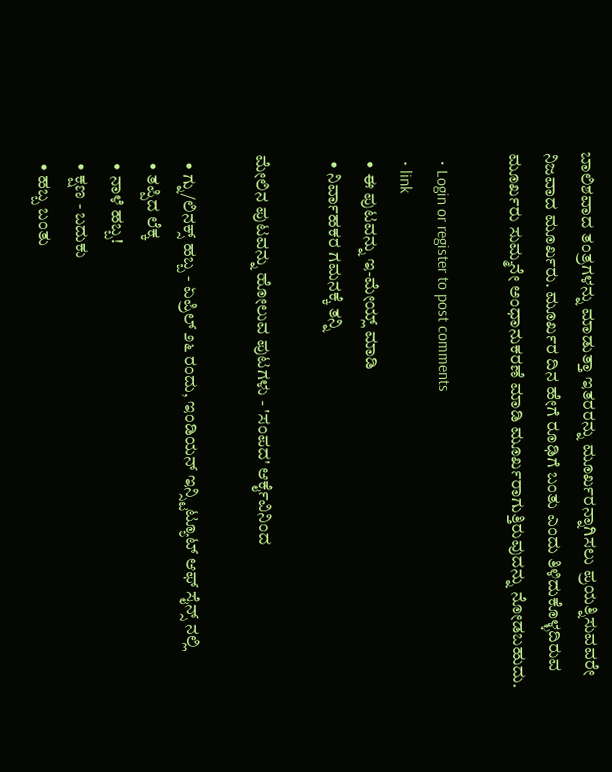ಬಾಲಿಶವಾದ ತಂತ್ರಗಳನ್ನು ಮಾಡುತ್ತಾ ಇತರರನ್ನು ಮೂರ್ಖರನ್ನಾಗಿಸಲು ಪ್ರಯತ್ನಿಸುವವರೇ ನಿಜವಾದ ಮೂರ್ಖರು. ಮೂರ್ಖರ ದಿನ ಹೇಗೆ ರೂಢಿಗೆ ಬಂತು ಎಂದು ತಿಳಿದುಕೊಳ್ಳದಿರುವ ಮೂರ್ಖರು ಸುಮ್ಮನೇ ಅಂಧಾನುಕರಣೆ ಮಾಡಿ ಮೂರ್ಖರಾಗುತ್ತಿರುವುದನ್ನು ನೋಡಬಹುದು.

  • Login or register to post comments
  • link
  • ಈ ಪುಟವನ್ನು ಇ-ಮೇಯ್ಲ್ ಮಾಡಿ
  • ನಿರ್ವಾಹಕರ ಗಮನಕ್ಕೆ ತನ್ನಿ

ಮೇಲಿನ ಪುಟವನ್ನು ಹೋಲುವ ಪುಟಗಳು - 'ಸಂಪದ' ಆರ್ಕೈವಿನಿಂದ

  • ಗ್ನು/ಲಿನಕ್ಸ್ ಹಬ್ಬ - ಏಪ್ರಿಲ್ ೨೬ ರಂದು, ಇಂಡಿಯನ್ ಇನ್ಸ್ಟಿಟ್ಯೂಟ್ ಆಫ್ ಸೈನ್ಸ್ ನಲ್ಲಿ
  • ತಪ್ಪಿದ ಲೆಕ್ಕ
  • ನಾಳೆ ಹಬ್ಬ!
  • ಕ್ಷಣ - ಬದುಕು
  • ಹಬ್ಬ ಬಂತು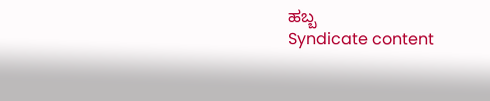ಹಬ್ಬ
Syndicate content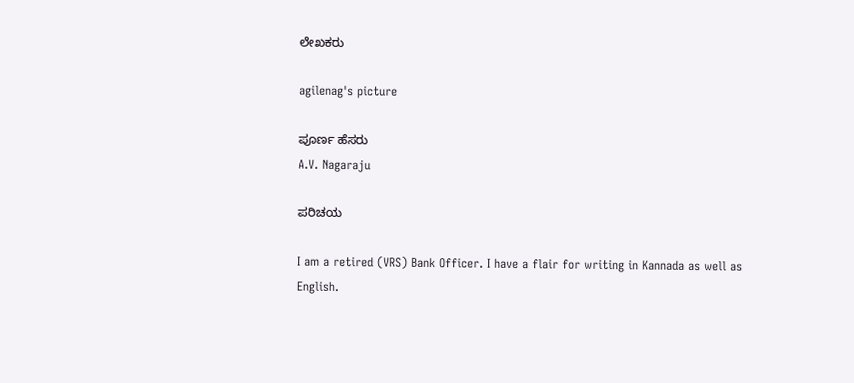ಲೇಖಕರು

agilenag's picture

ಪೂರ್ಣ ಹೆಸರು
A.V. Nagaraju

ಪರಿಚಯ

I am a retired (VRS) Bank Officer. I have a flair for writing in Kannada as well as English.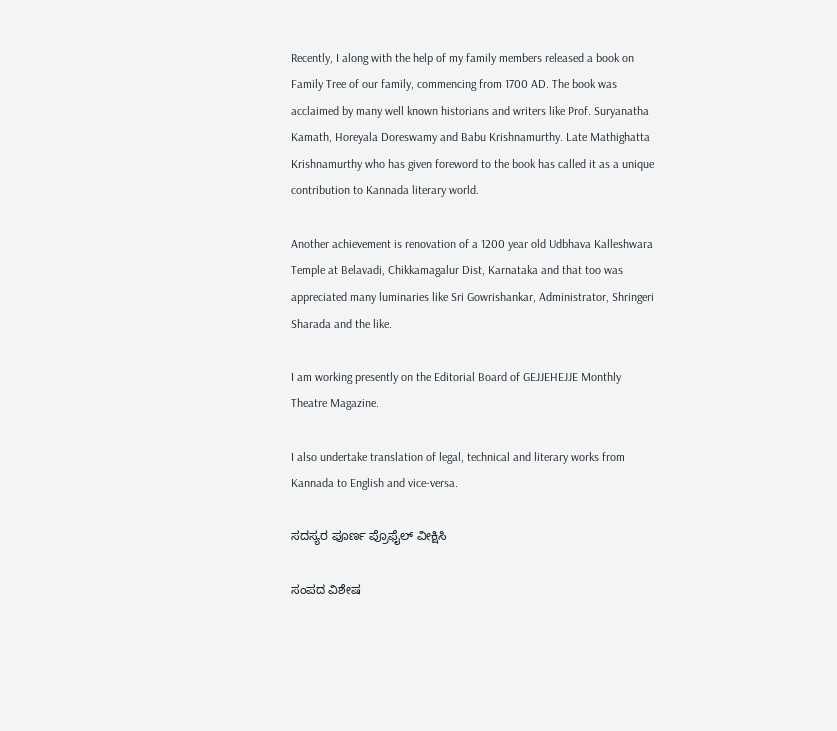Recently, I along with the help of my family members released a book on Family Tree of our family, commencing from 1700 AD. The book was acclaimed by many well known historians and writers like Prof. Suryanatha Kamath, Horeyala Doreswamy and Babu Krishnamurthy. Late Mathighatta Krishnamurthy who has given foreword to the book has called it as a unique contribution to Kannada literary world.

Another achievement is renovation of a 1200 year old Udbhava Kalleshwara Temple at Belavadi, Chikkamagalur Dist, Karnataka and that too was appreciated many luminaries like Sri Gowrishankar, Administrator, Shringeri Sharada and the like.

I am working presently on the Editorial Board of GEJJEHEJJE Monthly Theatre Magazine.

I also undertake translation of legal, technical and literary works from Kannada to English and vice-versa.

ಸದಸ್ಯರ ಪೂರ್ಣ ಪ್ರೊಫೈಲ್ ವೀಕ್ಷಿಸಿ

ಸಂಪದ ವಿಶೇಷ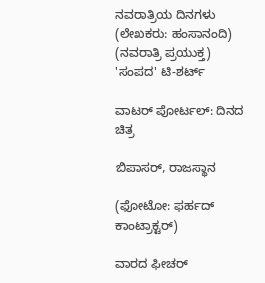ನವರಾತ್ರಿಯ ದಿನಗಳು (ಲೇಖಕರು: ಹಂಸಾನಂದಿ)
(ನವರಾತ್ರಿ ಪ್ರಯುಕ್ತ)
'ಸಂಪದ' ಟಿ-ಶರ್ಟ್

ವಾಟರ್ ಪೋರ್ಟಲ್: ದಿನದ ಚಿತ್ರ

ಬಿಪಾಸರ್, ರಾಜಸ್ಥಾನ

(ಫೋಟೋ: ಫರ್ಹದ್ ಕಾಂಟ್ರಾಕ್ಟರ್)

ವಾರದ ಫೀಚರ್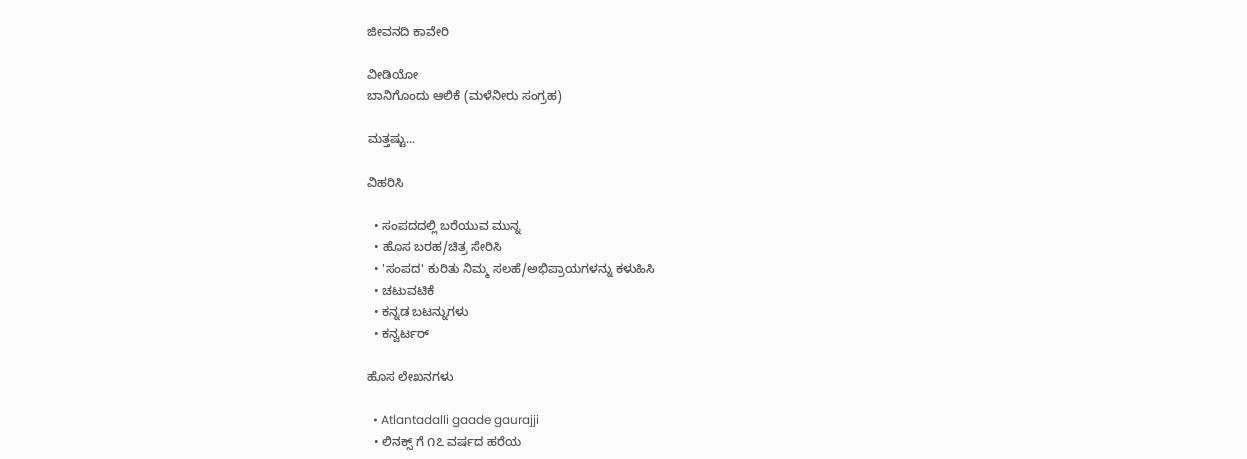ಜೀವನದಿ ಕಾವೇರಿ

ವೀಡಿಯೋ
ಬಾನಿಗೊಂದು ಆಲಿಕೆ (ಮಳೆನೀರು ಸಂಗ್ರಹ)

ಮತ್ತಷ್ಟು...

ವಿಹರಿಸಿ

  • ಸಂಪದದಲ್ಲಿ ಬರೆಯುವ ಮುನ್ನ
  • ಹೊಸ ಬರಹ/ಚಿತ್ರ ಸೇರಿಸಿ
  • 'ಸಂಪದ' ಕುರಿತು ನಿಮ್ಮ ಸಲಹೆ/ಅಭಿಪ್ರಾಯಗಳನ್ನು ಕಳುಹಿಸಿ
  • ಚಟುವಟಿಕೆ
  • ಕನ್ನಡ ಬಟನ್ನುಗಳು
  • ಕನ್ವರ್ಟರ್

ಹೊಸ ಲೇಖನಗಳು

  • Atlantadalli gaade gaurajji
  • ಲಿನಕ್ಸ್ ಗೆ ೧೭ ವರ್ಷದ ಹರೆಯ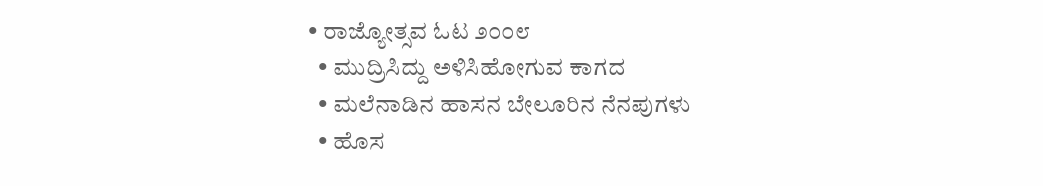• ರಾಜ್ಯೋತ್ಸವ ಓಟ ೨೦೦೮
  • ಮುದ್ರಿಸಿದ್ದು ಅಳಿಸಿಹೋಗುವ ಕಾಗದ
  • ಮಲೆನಾಡಿನ ಹಾಸನ ಬೇಲೂರಿನ ನೆನಪುಗಳು
  • ಹೊಸ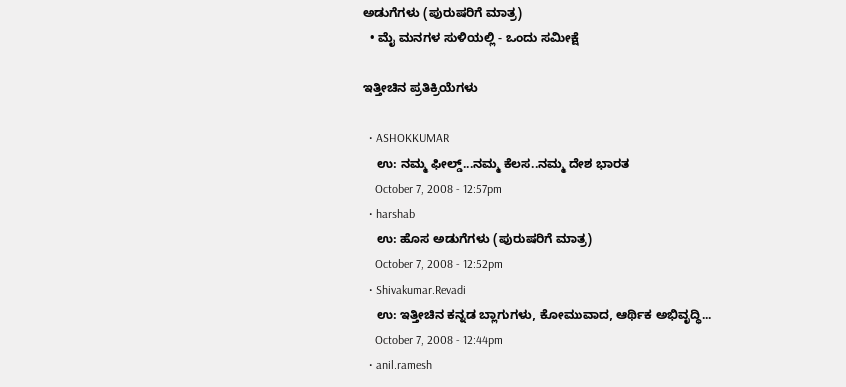ಅಡುಗೆಗಳು (ಪುರುಷರಿಗೆ ಮಾತ್ರ)
  • ಮೈ ಮನಗಳ ಸುಳಿಯಲ್ಲಿ - ಒಂದು ಸಮೀಕ್ಷೆ

ಇತ್ತೀಚಿನ ಪ್ರತಿಕ್ರಿಯೆಗಳು

  • ASHOKKUMAR
    ಉ: ನಮ್ಮ ಫೀಲ್ಡ್...ನಮ್ಮ ಕೆಲಸ..ನಮ್ಮ ದೇಶ ಭಾರತ
    October 7, 2008 - 12:57pm
  • harshab
    ಉ: ಹೊಸ ಅಡುಗೆಗಳು (ಪುರುಷರಿಗೆ ಮಾತ್ರ)
    October 7, 2008 - 12:52pm
  • Shivakumar.Revadi
    ಉ: ಇತ್ತೀಚಿನ ಕನ್ನಡ ಬ್ಲಾಗುಗಳು, ಕೋಮುವಾದ, ಆರ್ಥಿಕ ಅಭಿವೃದ್ಧಿ...
    October 7, 2008 - 12:44pm
  • anil.ramesh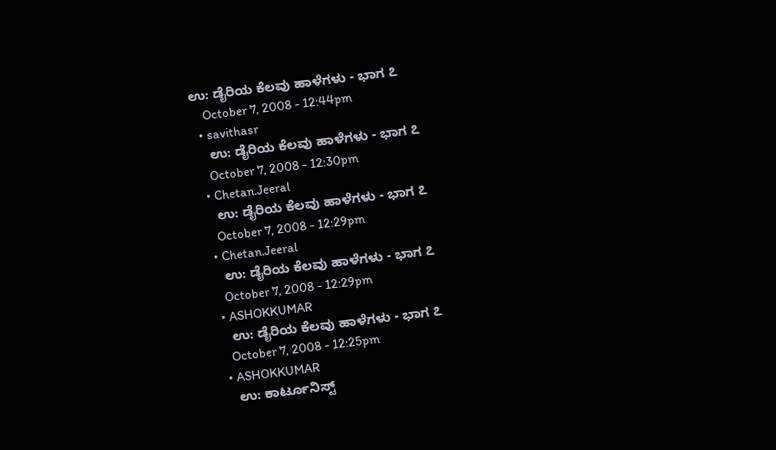ಉ: ಡೈರಿಯ ಕೆಲವು ಹಾಳೆಗಳು - ಭಾಗ ೭
    October 7, 2008 - 12:44pm
  • savithasr
    ಉ: ಡೈರಿಯ ಕೆಲವು ಹಾಳೆಗಳು - ಭಾಗ ೭
    October 7, 2008 - 12:30pm
  • Chetan.Jeeral
    ಉ: ಡೈರಿಯ ಕೆಲವು ಹಾಳೆಗಳು - ಭಾಗ ೭
    October 7, 2008 - 12:29pm
  • Chetan.Jeeral
    ಉ: ಡೈರಿಯ ಕೆಲವು ಹಾಳೆಗಳು - ಭಾಗ ೭
    October 7, 2008 - 12:29pm
  • ASHOKKUMAR
    ಉ: ಡೈರಿಯ ಕೆಲವು ಹಾಳೆಗಳು - ಭಾಗ ೭
    October 7, 2008 - 12:25pm
  • ASHOKKUMAR
    ಉ: ಕಾರ್ಟೂನಿಸ್ಟ್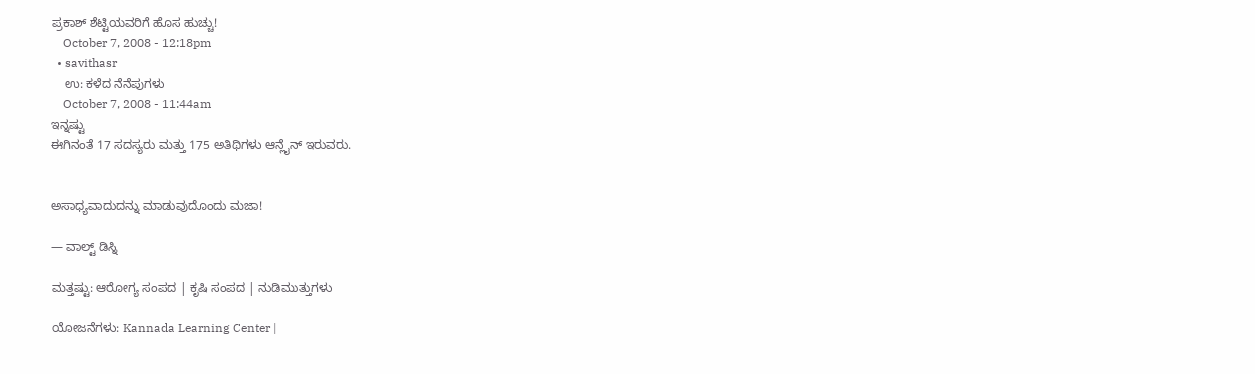ಪ್ರಕಾಶ್ ಶೆಟ್ಟಿಯವರಿಗೆ ಹೊಸ ಹುಚ್ಚು!
    October 7, 2008 - 12:18pm
  • savithasr
    ಉ: ಕಳೆದ ನೆನೆಪುಗಳು
    October 7, 2008 - 11:44am
ಇನ್ನಷ್ಟು
ಈಗಿನಂತೆ 17 ಸದಸ್ಯರು ಮತ್ತು 175 ಅತಿಥಿಗಳು ಆನ್ಲೈನ್ ಇರುವರು.


ಅಸಾಧ್ಯವಾದುದನ್ನು ಮಾಡುವುದೊಂದು ಮಜಾ!

— ವಾಲ್ಟ್ ಡಿಸ್ನಿ

ಮತ್ತಷ್ಟು: ಆರೋಗ್ಯ ಸಂಪದ | ಕೃಷಿ ಸಂಪದ | ನುಡಿಮುತ್ತುಗಳು

ಯೋಜನೆಗಳು: Kannada Learning Center |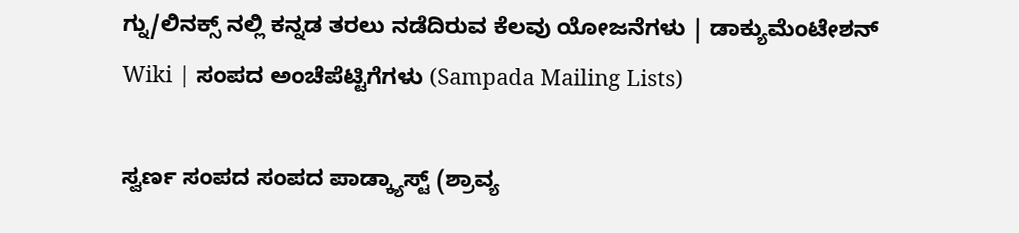ಗ್ನು/ಲಿನಕ್ಸ್ ನಲ್ಲಿ ಕನ್ನಡ ತರಲು ನಡೆದಿರುವ ಕೆಲವು ಯೋಜನೆಗಳು | ಡಾಕ್ಯುಮೆಂಟೇಶನ್ Wiki | ಸಂಪದ ಅಂಚೆಪೆಟ್ಟಿಗೆಗಳು (Sampada Mailing Lists)

ಸ್ವರ್ಣ ಸಂಪದ ಸಂಪದ ಪಾಡ್ಕ್ಯಾಸ್ಟ್ (ಶ್ರಾವ್ಯ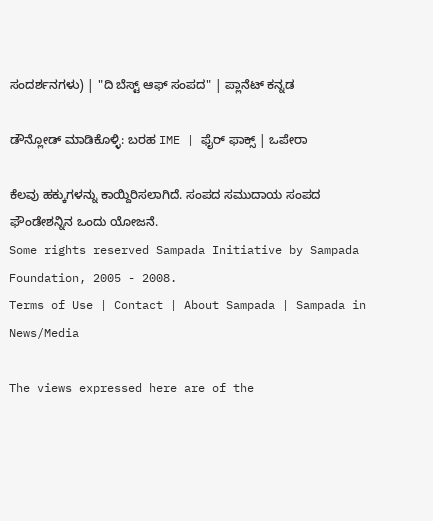ಸಂದರ್ಶನಗಳು) | "ದಿ ಬೆಸ್ಟ್ ಆಫ್ ಸಂಪದ" | ಪ್ಲಾನೆಟ್ ಕನ್ನಡ

ಡೌನ್ಲೋಡ್ ಮಾಡಿಕೊಳ್ಳಿ: ಬರಹ IME | ಫೈರ್ ಫಾಕ್ಸ್ | ಒಪೇರಾ

ಕೆಲವು ಹಕ್ಕುಗಳನ್ನು ಕಾಯ್ದಿರಿಸಲಾಗಿದೆ. ಸಂಪದ ಸಮುದಾಯ ಸಂಪದ ಫೌಂಡೇಶನ್ನಿನ ಒಂದು ಯೋಜನೆ.
Some rights reserved Sampada Initiative by Sampada Foundation, 2005 - 2008.
Terms of Use | Contact | About Sampada | Sampada in News/Media

The views expressed here are of the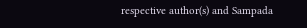respective author(s) and Sampada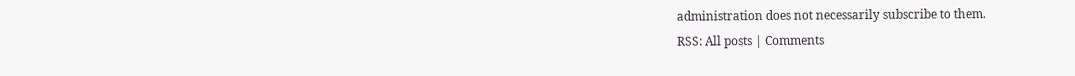administration does not necessarily subscribe to them.
RSS: All posts | Comments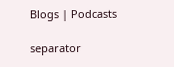Blogs | Podcasts

separator